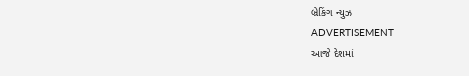બ્રેકિંગ ન્યુઝ
ADVERTISEMENT
આજે દેશમાં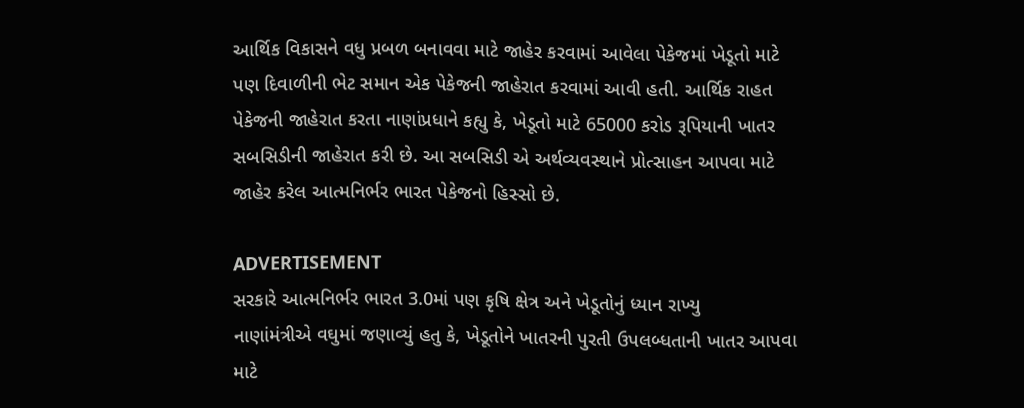આર્થિક વિકાસને વધુ પ્રબળ બનાવવા માટે જાહેર કરવામાં આવેલા પેકેજમાં ખેડૂતો માટે પણ દિવાળીની ભેટ સમાન એક પેકેજની જાહેરાત કરવામાં આવી હતી. આર્થિક રાહત પેકેજની જાહેરાત કરતા નાણાંપ્રધાને કહ્યુ કે, ખેડૂતો માટે 65000 કરોડ રૂપિયાની ખાતર સબસિડીની જાહેરાત કરી છે. આ સબસિડી એ અર્થવ્યવસ્થાને પ્રોત્સાહન આપવા માટે જાહેર કરેલ આત્મનિર્ભર ભારત પેકેજનો હિસ્સો છે.

ADVERTISEMENT
સરકારે આત્મનિર્ભર ભારત 3.0માં પણ કૃષિ ક્ષેત્ર અને ખેડૂતોનું ધ્યાન રાખ્યુ
નાણાંમંત્રીએ વઘુમાં જણાવ્યું હતુ કે, ખેડૂતોને ખાતરની પુરતી ઉપલબ્ધતાની ખાતર આપવા માટે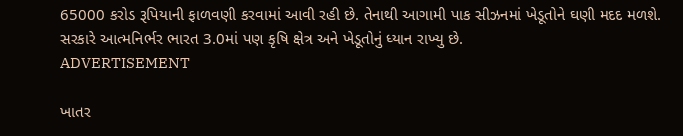65000 કરોડ રૂપિયાની ફાળવણી કરવામાં આવી રહી છે. તેનાથી આગામી પાક સીઝનમાં ખેડૂતોને ઘણી મદદ મળશે. સરકારે આત્મનિર્ભર ભારત 3.0માં પણ કૃષિ ક્ષેત્ર અને ખેડૂતોનું ધ્યાન રાખ્યુ છે.
ADVERTISEMENT

ખાતર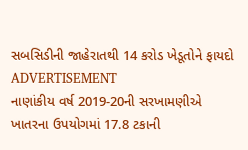સબસિડીની જાહેરાતથી 14 કરોડ ખેડૂતોને ફાયદો
ADVERTISEMENT
નાણાંકીય વર્ષ 2019-20ની સરખામણીએ ખાતરના ઉપયોગમાં 17.8 ટકાની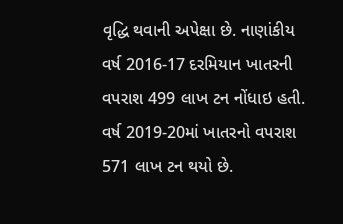વૃદ્ધિ થવાની અપેક્ષા છે. નાણાંકીય વર્ષ 2016-17 દરમિયાન ખાતરની વપરાશ 499 લાખ ટન નોંધાઇ હતી. વર્ષ 2019-20માં ખાતરનો વપરાશ 571 લાખ ટન થયો છે.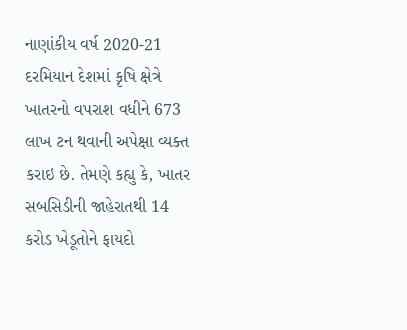નાણાંકીય વર્ષ 2020-21 દરમિયાન દેશમાં કૃષિ ક્ષેત્રે ખાતરનો વપરાશ વધીને 673 લાખ ટન થવાની અપેક્ષા વ્યક્ત કરાઇ છે. તેમણે કહ્યુ કે, ખાતર સબસિડીની જાહેરાતથી 14 કરોડ ખેડૂતોને ફાયદો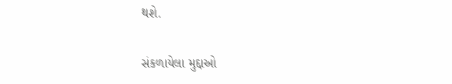થશે.

સંકળાયેલા મુદ્દાઓ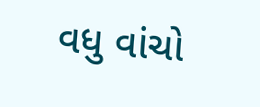વધુ વાંચો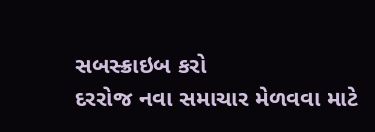સબસ્ક્રાઇબ કરો
દરરોજ નવા સમાચાર મેળવવા માટે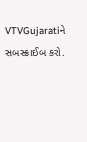VTVGujaratiને સબસ્ક્રાઈબ કરો.